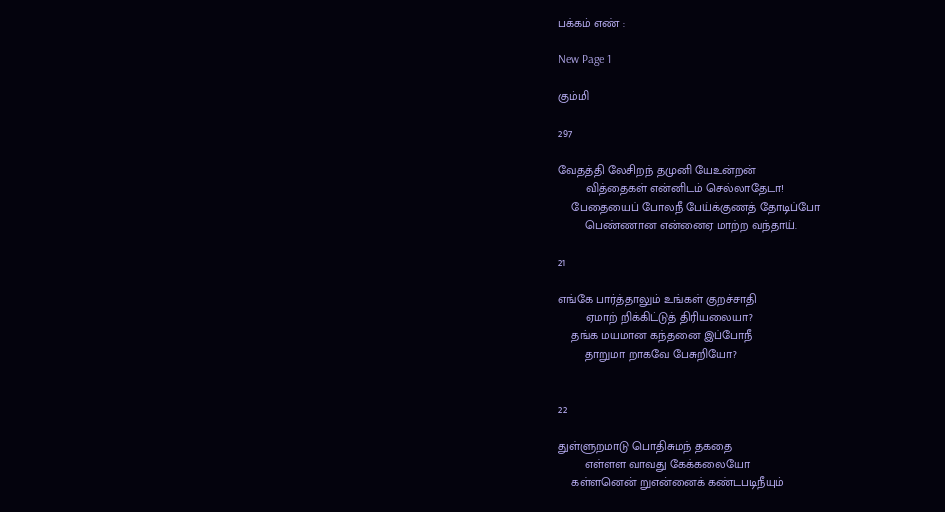பக்கம் எண் :

New Page 1

கும்மி

297

வேதத்தி லேசிறந் தமுனி யேஉன்றன்
        வித்தைகள் என்னிடம் செல்லாதேடா!
    பேதையைப் போலநீ பேய்க்குணத் தோடிப்போ
        பெண்ணான என்னைஏ மாற்ற வந்தாய்.

21

எங்கே பார்த்தாலும் உங்கள் குறச்சாதி
        ஏமாற் றிக்கிட்டுத் திரியலையா?
    தங்க மயமான கந்தனை இப்போநீ
        தாறுமா றாகவே பேசுறியோ?


22

துள்ளுறமாடு பொதிசுமந் தகதை
        எள்ளள வாவது கேக்கலையோ
    கள்ளனென் றுஎன்னைக் கண்டபடிநீயும்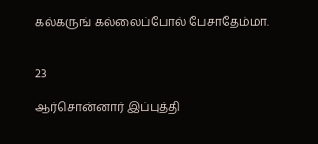கல்கருங் கல்லைப்போல் பேசாதேம்மா.


23

ஆர்சொன்னார் இப்புத்தி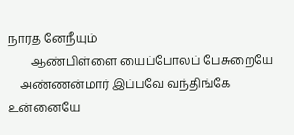நாரத னேநீயும்
        ஆண்பிள்ளை யைப்போலப் பேசுறையே
    அண்ணன்மார் இப்பவே வந்திங்கே உன்னையே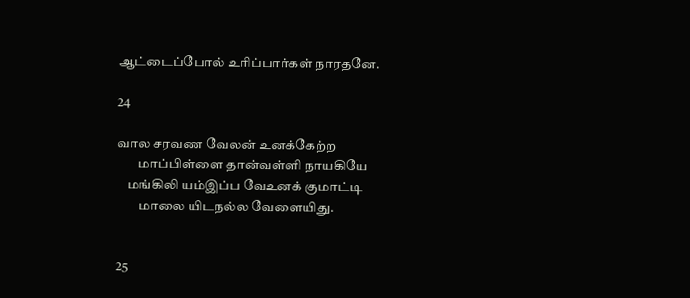ஆட்டைப்போல் உரிப்பார்கள் நாரதனே.

24

வால சரவண வேலன் உனக்கேற்ற
        மாப்பிள்ளை தான்வள்ளி நாயகியே
    மங்கிலி யம்இப்ப வேஉனக் குமாட்டி
        மாலை யிடநல்ல வேளையிது.


25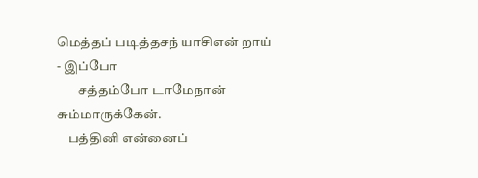மெத்தப் படித்தசந் யாசிஎன் றாய் - இப்போ
        சத்தம்போ டாமேநான் சும்மாருக்கேன்.
    பத்தினி என்னைப்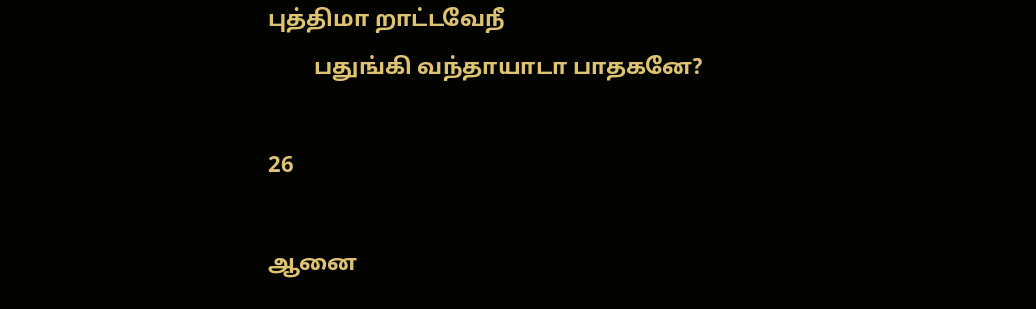புத்திமா றாட்டவேநீ
        பதுங்கி வந்தாயாடா பாதகனே?

26

ஆனை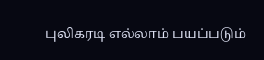புலிகரடி எல்லாம் பயப்படும்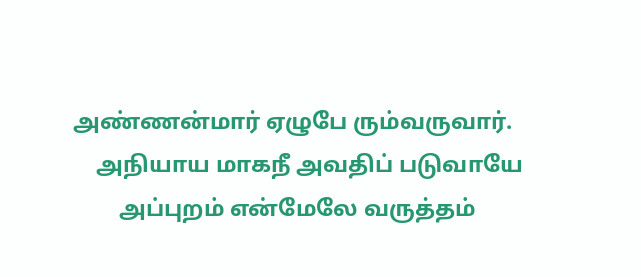அண்ணன்மார் ஏழுபே ரும்வருவார்.
    அநியாய மாகநீ அவதிப் படுவாயே
        அப்புறம் என்மேலே வருத்தம்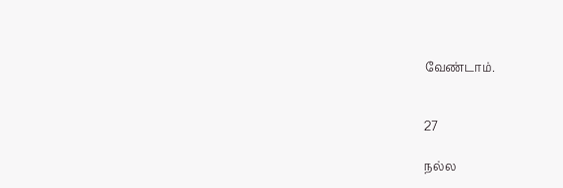வேண்டாம்.


27

நல்ல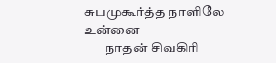சுபமுகூர்த்த நாளிலே உன்னை
        நாதன் சிவகிரி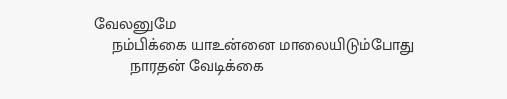வேலனுமே
    நம்பிக்கை யாஉன்னை மாலையிடும்போது
        நாரதன் வேடிக்கை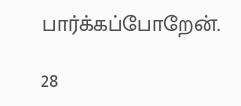பார்க்கப்போறேன்.

28